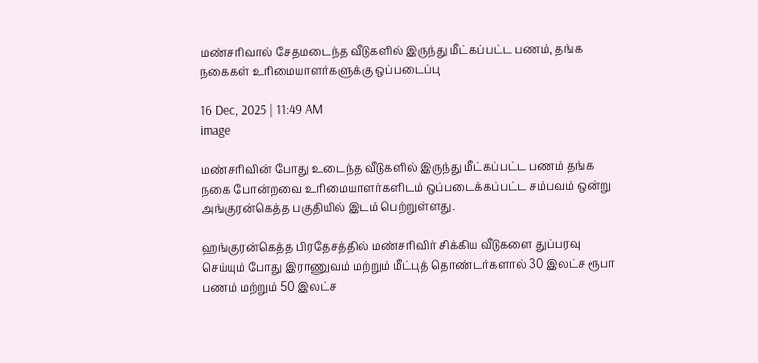மண்சரிவால் சேதமடைந்த வீடுகளில் இருந்து மீட்கப்பட்ட பணம், தங்க நகைகள் உரிமையாளர்களுக்கு ஒப்படைப்பு

16 Dec, 2025 | 11:49 AM
image

மண்சரிவின் போது உடைந்த வீடுகளில் இருந்து மீட்கப்பட்ட பணம் தங்க நகை போன்றவை உரிமையாளர்களிடம் ஒப்படைக்கப்பட்ட சம்பவம் ஒன்று அங்குரன்கெத்த பகுதியில் இடம் பெற்றுள்ளது.

ஹங்குரன்கெத்த பிரதேசத்தில் மண்சரிவிர் சிக்கிய வீடுகளை துப்பரவு செய்யும் போது இராணுவம் மற்றும் மீட்புத் தொண்டர்களால் 30 இலட்ச ரூபா பணம் மற்றும் 50 இலட்ச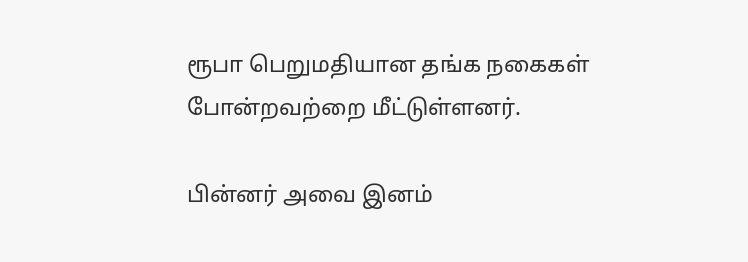ரூபா பெறுமதியான தங்க நகைகள் போன்றவற்றை மீட்டுள்ளனர்.

பின்னர் அவை இனம்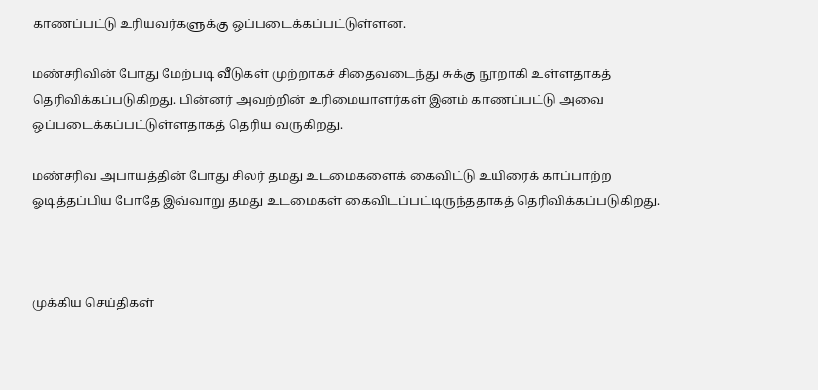காணப்பட்டு உரியவர்களுக்கு ஒப்படைக்கப்பட்டுள்ளன.

மண்சரிவின் போது மேற்படி வீடுகள் முற்றாகச் சிதைவடைந்து சுக்கு நூறாகி உள்ளதாகத் தெரிவிக்கப்படுகிறது. பின்னர் அவற்றின் உரிமையாளர்கள் இனம் காணப்பட்டு அவை ஒப்படைக்கப்பட்டுள்ளதாகத் தெரிய வருகிறது.

மண்சரிவ அபாயத்தின் போது சிலர் தமது உடமைகளைக் கைவிட்டு உயிரைக் காப்பாற்ற ஓடித்தப்பிய போதே இவ்வாறு தமது உடமைகள் கைவிடப்பட்டிருந்ததாகத் தெரிவிக்கப்படுகிறது.



முக்கிய செய்திகள்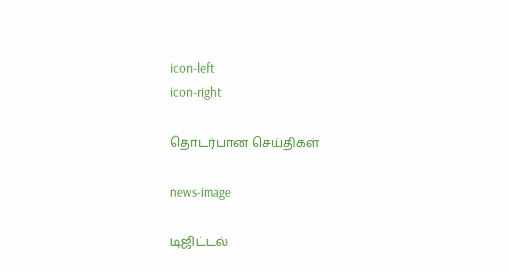icon-left
icon-right

தொடர்பான செய்திகள்

news-image

டிஜிட்டல்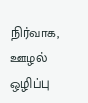நிர்வாக, ஊழல் ஒழிப்பு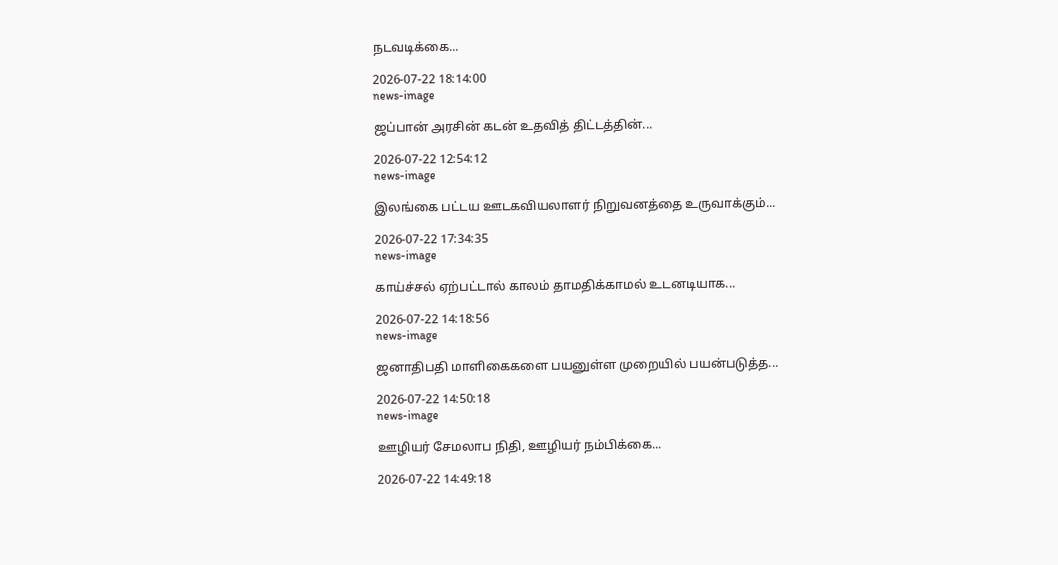நடவடிக்கை...

2026-07-22 18:14:00
news-image

ஜப்பான் அரசின் கடன் உதவித் திட்டத்தின்...

2026-07-22 12:54:12
news-image

இலங்கை பட்டய ஊடகவியலாளர் நிறுவனத்தை உருவாக்கும்...

2026-07-22 17:34:35
news-image

காய்ச்சல் ஏற்பட்டால் காலம் தாமதிக்காமல் உடனடியாக...

2026-07-22 14:18:56
news-image

ஜனாதிபதி மாளிகைகளை பயனுள்ள முறையில் பயன்படுத்த...

2026-07-22 14:50:18
news-image

ஊழியர் சேமலாப நிதி, ஊழியர் நம்பிக்கை...

2026-07-22 14:49:18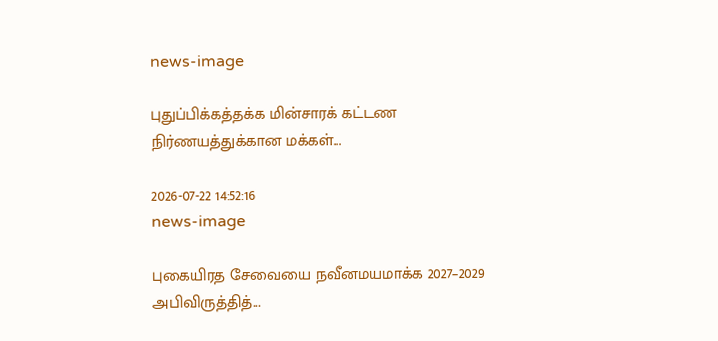news-image

புதுப்பிக்கத்தக்க மின்சாரக் கட்டண நிர்ணயத்துக்கான மக்கள்...

2026-07-22 14:52:16
news-image

புகையிரத சேவையை நவீனமயமாக்க 2027–2029 அபிவிருத்தித்...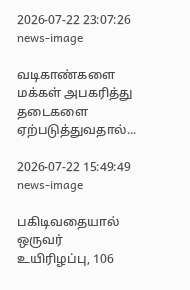2026-07-22 23:07:26
news-image

வடிகாண்களை மக்கள் அபகரித்து தடைகளை ஏற்படுத்துவதால்...

2026-07-22 15:49:49
news-image

பகிடிவதையால் ஒருவர் உயிரிழப்பு, 106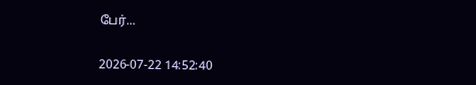பேர்...

2026-07-22 14:52:40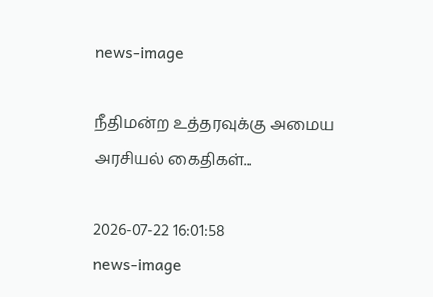news-image

நீதிமன்ற உத்தரவுக்கு அமைய அரசியல் கைதிகள்...

2026-07-22 16:01:58
news-image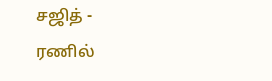சஜித் - ரணில்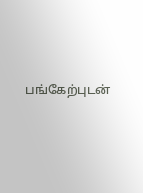பங்கேற்புடன்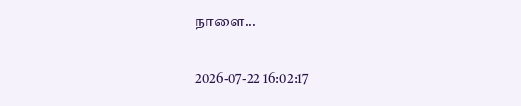நாளை...

2026-07-22 16:02:17